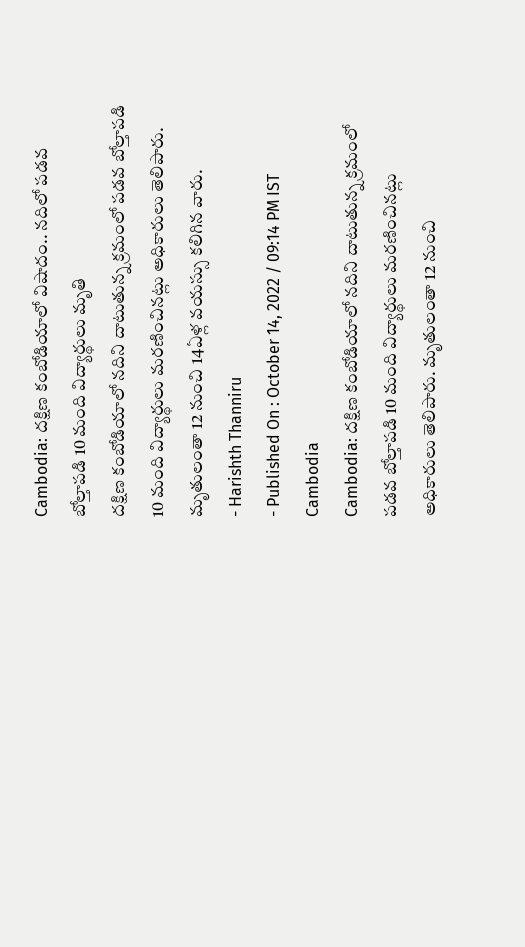Cambodia: దక్షిణ కంబోడియాలో విషాదం.. నదిలో పడవ బోల్తాపడి 10 మంది విద్యార్థులు మృతి
దక్షిణ కంబోడియాలో నదిని దాటుతున్న క్రమంలో పడవ బోల్తాపడి 10 మంది విద్యార్థులు మరణించినట్లు అధికారులు తెలిపారు. మృతులంతా 12 నుంచి 14ఏళ్ల వయస్సు కలిగిన వారు.
- Harishth Thanniru
- Published On : October 14, 2022 / 09:14 PM IST
Cambodia
Cambodia: దక్షిణ కంబోడియాలో నదిని దాటుతున్న క్రమంలో పడవ బోల్తాపడి 10 మంది విద్యార్థులు మరణించినట్లు అధికారులు తెలిపారు. మృతులంతా 12 నుంచి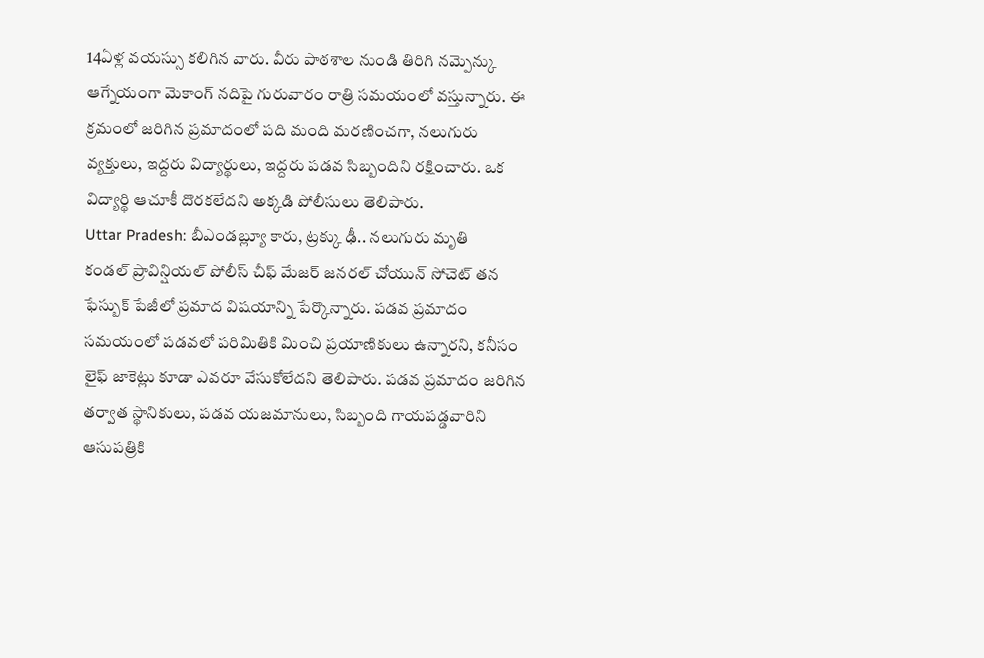14ఏళ్ల వయస్సు కలిగిన వారు. వీరు పాఠశాల నుండి తిరిగి నమ్పెన్కు ఆగ్నేయంగా మెకాంగ్ నదిపై గురువారం రాత్రి సమయంలో వస్తున్నారు. ఈ క్రమంలో జరిగిన ప్రమాదంలో పది మంది మరణించగా, నలుగురు వ్యక్తులు, ఇద్దరు విద్యార్థులు, ఇద్దరు పడవ సిబ్బందిని రక్షించారు. ఒక విద్యార్థి ఆచూకీ దొరకలేదని అక్కడి పోలీసులు తెలిపారు.
Uttar Pradesh: బీఎండబ్ల్యూ కారు, ట్రక్కు ఢీ.. నలుగురు మృతి
కండల్ ప్రావిన్షియల్ పోలీస్ చీఫ్ మేజర్ జనరల్ చోయున్ సోచెట్ తన ఫేస్బుక్ పేజీలో ప్రమాద విషయాన్ని పేర్కొన్నారు. పడవ ప్రమాదం సమయంలో పడవలో పరిమితికి మించి ప్రయాణికులు ఉన్నారని, కనీసం లైఫ్ జాకెట్లు కూడా ఎవరూ వేసుకోలేదని తెలిపారు. పడవ ప్రమాదం జరిగిన తర్వాత స్థానికులు, పడవ యజమానులు, సిబ్బంది గాయపడ్డవారిని ఆసుపత్రికి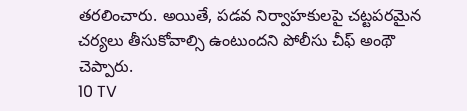తరలించారు. అయితే, పడవ నిర్వాహకులపై చట్టపరమైన చర్యలు తీసుకోవాల్సి ఉంటుందని పోలీసు చీఫ్ అంథౌ చెప్పారు.
10 TV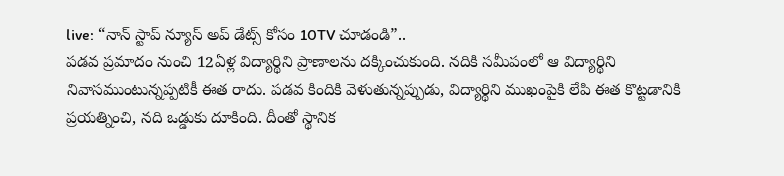live: “నాన్ స్టాప్ న్యూస్ అప్ డేట్స్ కోసం 10TV చూడండి”..
పడవ ప్రమాదం నుంచి 12ఏళ్ల విద్యార్థిని ప్రాణాలను దక్కించుకుంది. నదికి సమీపంలో ఆ విద్యార్థిని నివాసముంటున్నప్పటికీ ఈత రాదు. పడవ కిందికి వెళుతున్నప్పుడు, విద్యార్థిని ముఖంపైకి లేపి ఈత కొట్టడానికి ప్రయత్నించి, నది ఒడ్డుకు దూకింది. దీంతో స్థానిక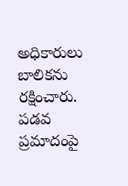అధికారులు బాలికను రక్షించారు. పడవ ప్రమాదంపై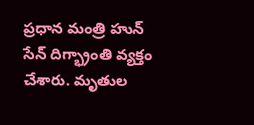ప్రధాన మంత్రి హున్ సేన్ దిగ్భ్రాంతి వ్యక్తం చేశారు. మృతుల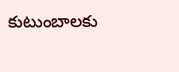కుటుంబాలకు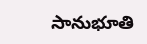సానుభూతి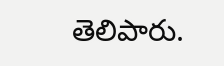తెలిపారు.